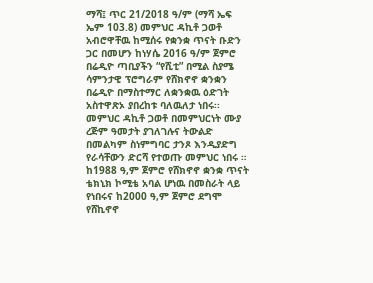ማሻ፤ ጥር 21/2018 ዓ/ም (ማሻ ኤፍ ኤም 103.8) መምህር ዳኪቶ ጋወቶ አብሮዋቸዉ ከሚሰሩ የቋንቋ ጥናት ቡድን ጋር በመሆን ከነሃሴ 2016 ዓ/ም ጀምሮ በሬዲዮ ጣቢያችን “የሺቲ” በሚል ስያሜ ሳምንታዊ ፕሮግራም የሸክኖኖ ቋንቋን በሬዲዮ በማስተማር ለቋንቋዉ ዕድገት አስተዋጽኦ ያበረከቱ ባለዉለታ ነበሩ፡፡
መምህር ዳኪቶ ጋወቶ በመምህርነት ሙያ ረጅም ዓመታት ያገለገሉና ትውልድ በመልካም ስነምግባር ታንጾ እንዲያድግ የራሳቸውን ድርሻ የተወጡ መምህር ነበሩ ።
ከ1988 ዓ,ም ጀምሮ የሸክኖኖ ቋንቋ ጥናት ቴክኒክ ኮሚቴ አባል ሆነዉ በመስራት ላይ የነበሩና ከ2000 ዓ,ም ጀምሮ ደግሞ የሸኪኖኖ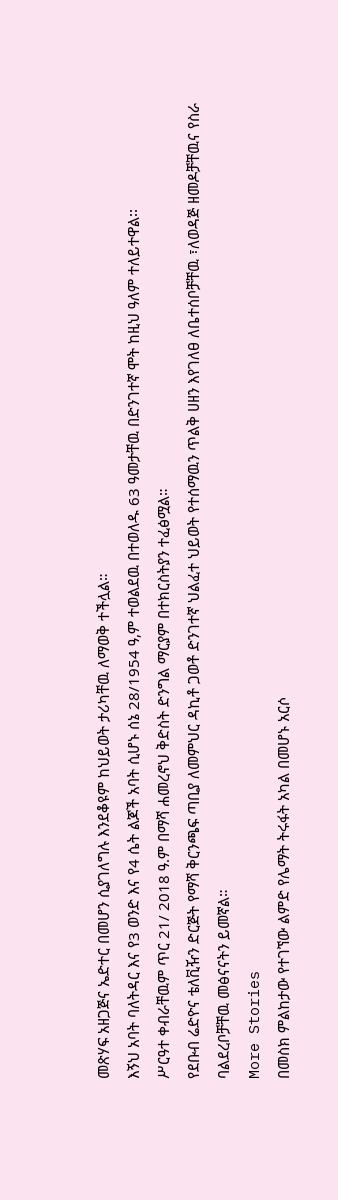መጽሃፍ አዘጋጅና ኤድተር በመሆን ሲያገለግሉ እንደቆዩም ከህይወት ታሪካቸዉ ለማወቅ ተችሏል።
እኝህ አባት ባለትዳር እና የ3 ወንድ እና የ4 ሴት ልጆች አባት ሲሆኑ ሰኔ 28/1954 ዓ,ም ተወልደዉ በተወለዱ 63 ዓመታቸዉ በድንገተኛ ሞት ከዚህ ዓለም ተለይተዋል፡፡
ሥርዓተ ቀብራቸዉም ጥር 21/ 2018 ዓ.ም በማሻ ሐመረኖህ ቅድስት ድንግል ማርያም በተክርስትያን ተፈፅሟል።
የደቡብ ሬድዮና ቴለቪዥን ድርጅት የማሻ ቅርንጫፍ ጣቢያ ለመምህር ዳኪቶ ጋወቶ ድንገተኛ ህልፈተ ህይወት የተሰማዉን ጥልቅ ሀዘን እየገለፀ ለቤተሰቦቻቸዉ ፣ለወዳጅ ዘመዶቻቸዉና የስራ ባልደረቦቻቸዉ መፅናናትን ይመኛል።
More Stories
በመስክ ምልከታው የተገኘው ልምድ የሌማት ትሩፋት አካል በመሆኑ አርሶ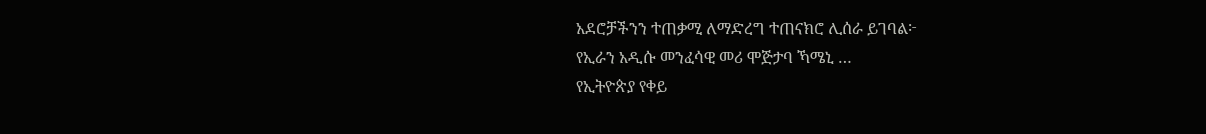አደሮቻችንን ተጠቃሚ ለማድረግ ተጠናክሮ ሊሰራ ይገባል፦
የኢራን አዲሱ መንፈሳዊ መሪ ሞጅታባ ኻሜኒ …
የኢትዮጵያ የቀይ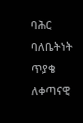ባሕር ባለቤትነት ጥያቄ ለቀጣናዊ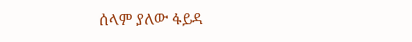ሰላም ያለው ፋይዳ